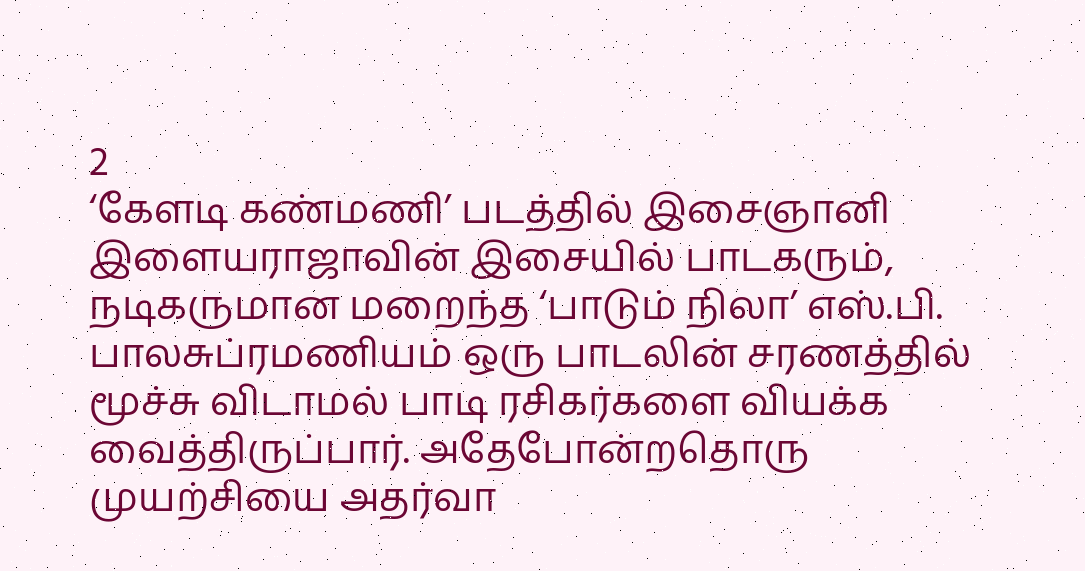2
‘கேளடி கண்மணி’ படத்தில் இசைஞானி இளையராஜாவின் இசையில் பாடகரும், நடிகருமான மறைந்த ‘பாடும் நிலா’ எஸ்.பி. பாலசுப்ரமணியம் ஒரு பாடலின் சரணத்தில் மூச்சு விடாமல் பாடி ரசிகர்களை வியக்க வைத்திருப்பார். அதேபோன்றதொரு முயற்சியை அதர்வா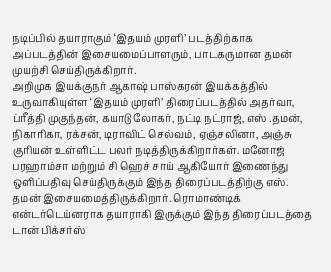நடிப்பில் தயாராகும் ‘இதயம் முரளி’ படத்திற்காக அப்படத்தின் இசையமைப்பாளரும், பாடகருமான தமன் முயற்சி செய்திருக்கிறார்.
அறிமுக இயக்குநர் ஆகாஷ் பாஸ்கரன் இயக்கத்தில் உருவாகியுள்ள ‘இதயம் முரளி’ திரைப்படத்தில் அதர்வா, ப்ரீத்தி முகுந்தன், கயாடு லோகர், நட்டி நட்ராஜ், எஸ் .தமன், நிகாரிகா, ரக்சன், டிராவிட் செல்வம், ஏஞ்சலினா, அஞ்சு குரியன் உள்ளிட்ட பலர் நடித்திருக்கிறார்கள். மனோஜ் பரஹாம்சா மற்றும் சி ஹெச் சாய் ஆகியோர் இணைந்து ஒளிப்பதிவு செய்திருக்கும் இந்த திரைப்படத்திற்கு எஸ். தமன் இசையமைத்திருக்கிறார். ரொமாண்டிக் என்டர்டெய்னராக தயாராகி இருக்கும் இந்த திரைப்படத்தை டான் பிக்சர்ஸ்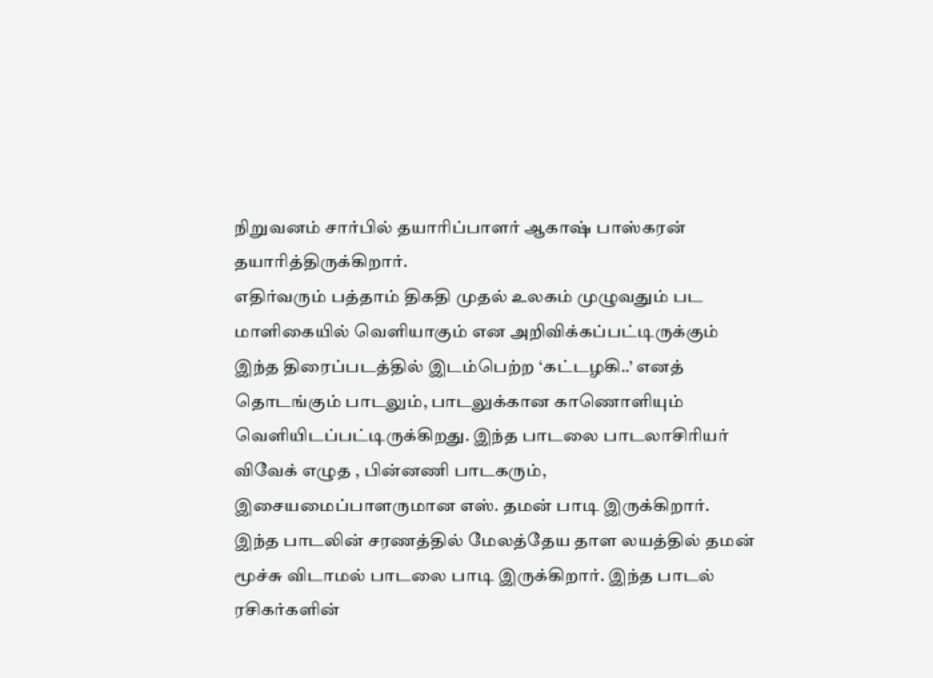நிறுவனம் சார்பில் தயாரிப்பாளர் ஆகாஷ் பாஸ்கரன் தயாரித்திருக்கிறார்.
எதிர்வரும் பத்தாம் திகதி முதல் உலகம் முழுவதும் பட மாளிகையில் வெளியாகும் என அறிவிக்கப்பட்டிருக்கும் இந்த திரைப்படத்தில் இடம்பெற்ற ‘கட்டழகி..’ எனத் தொடங்கும் பாடலும், பாடலுக்கான காணொளியும் வெளியிடப்பட்டிருக்கிறது. இந்த பாடலை பாடலாசிரியர் விவேக் எழுத , பின்னணி பாடகரும், இசையமைப்பாளருமான எஸ். தமன் பாடி இருக்கிறார்.
இந்த பாடலின் சரணத்தில் மேலத்தேய தாள லயத்தில் தமன் மூச்சு விடாமல் பாடலை பாடி இருக்கிறார். இந்த பாடல் ரசிகர்களின்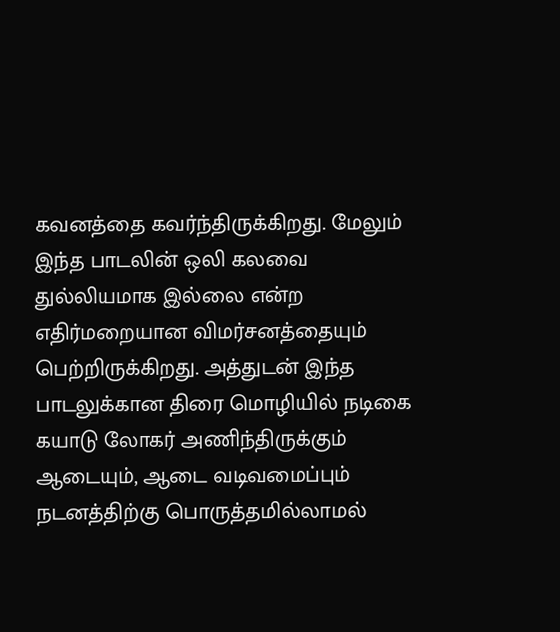கவனத்தை கவர்ந்திருக்கிறது. மேலும் இந்த பாடலின் ஒலி கலவை துல்லியமாக இல்லை என்ற எதிர்மறையான விமர்சனத்தையும் பெற்றிருக்கிறது. அத்துடன் இந்த பாடலுக்கான திரை மொழியில் நடிகை கயாடு லோகர் அணிந்திருக்கும் ஆடையும், ஆடை வடிவமைப்பும் நடனத்திற்கு பொருத்தமில்லாமல்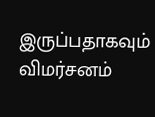இருப்பதாகவும் விமர்சனம்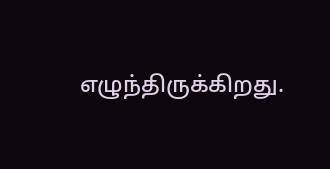எழுந்திருக்கிறது.